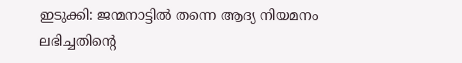ഇടുക്കി: ജന്മനാട്ടിൽ തന്നെ ആദ്യ നിയമനം ലഭിച്ചതിന്റെ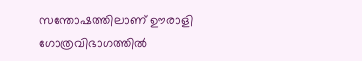സന്തോഷത്തിലാണ് ഊരാളി ഗോത്രവിഭാഗത്തിൽ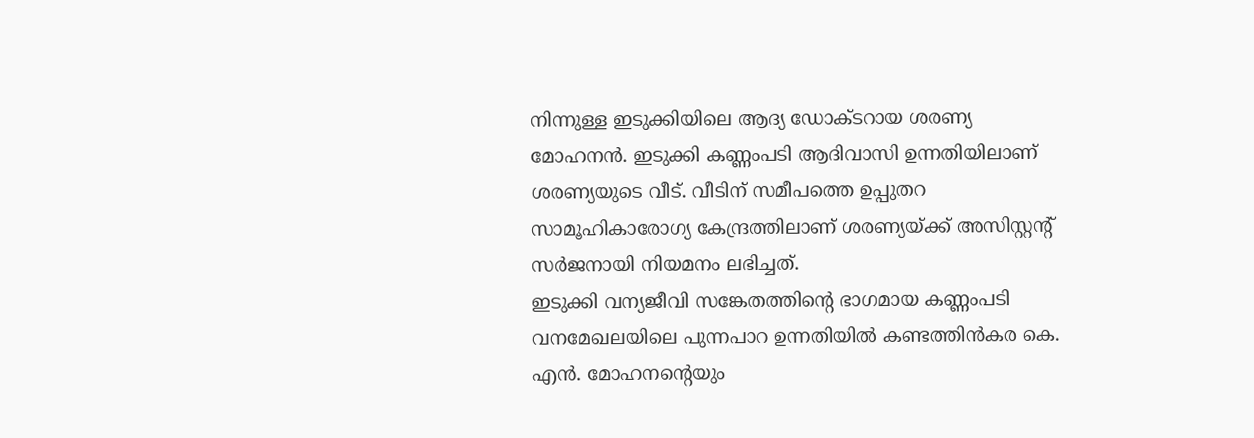നിന്നുള്ള ഇടുക്കിയിലെ ആദ്യ ഡോക്ടറായ ശരണ്യ മോഹനൻ. ഇടുക്കി കണ്ണംപടി ആദിവാസി ഉന്നതിയിലാണ് ശരണ്യയുടെ വീട്. വീടിന് സമീപത്തെ ഉപ്പുതറ സാമൂഹികാരോഗ്യ കേന്ദ്രത്തിലാണ് ശരണ്യയ്ക്ക് അസിസ്റ്റന്റ് സർജനായി നിയമനം ലഭിച്ചത്.
ഇടുക്കി വന്യജീവി സങ്കേതത്തിന്റെ ഭാഗമായ കണ്ണംപടി വനമേഖലയിലെ പുന്നപാറ ഉന്നതിയിൽ കണ്ടത്തിൻകര കെ. എൻ. മോഹനന്റെയും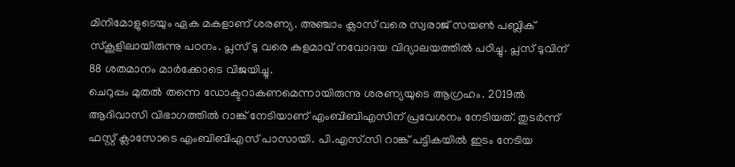മിനിമോളുടെയും ഏക മകളാണ് ശരണ്യ. അഞ്ചാം ക്ലാസ് വരെ സ്വരാജ് സയൺ പബ്ലിക് സ്കൂളിലായിരുന്നു പഠനം. പ്ലസ് ടു വരെ കുളമാവ് നവോദയ വിദ്യാലയത്തിൽ പഠിച്ചു. പ്ലസ് ടുവിന് 88 ശതമാനം മാർക്കോടെ വിജയിച്ചു.
ചെറുപ്പം മുതൽ തന്നെ ഡോക്ടറാകണമെന്നായിരുന്നു ശരണ്യയുടെ ആഗ്രഹം. 2019ൽ ആദിവാസി വിഭാഗത്തിൽ റാങ്ക് നേടിയാണ് എംബിബിഎസിന് പ്രവേശനം നേടിയത്. തുടർന്ന് ഫസ്റ്റ് ക്ലാസോടെ എംബിബിഎസ് പാസായി. പി.എസ്.സി റാങ്ക് പട്ടികയിൽ ഇടം നേടിയ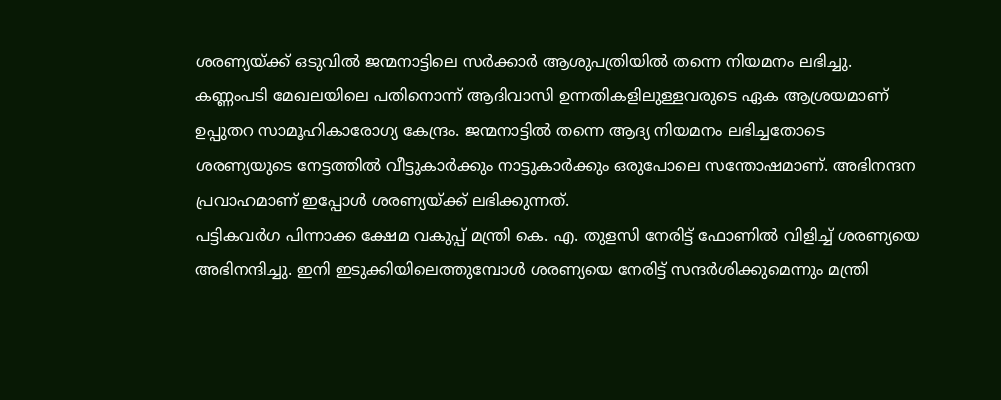ശരണ്യയ്ക്ക് ഒടുവിൽ ജന്മനാട്ടിലെ സർക്കാർ ആശുപത്രിയിൽ തന്നെ നിയമനം ലഭിച്ചു.
കണ്ണംപടി മേഖലയിലെ പതിനൊന്ന് ആദിവാസി ഉന്നതികളിലുള്ളവരുടെ ഏക ആശ്രയമാണ് ഉപ്പുതറ സാമൂഹികാരോഗ്യ കേന്ദ്രം. ജന്മനാട്ടിൽ തന്നെ ആദ്യ നിയമനം ലഭിച്ചതോടെ ശരണ്യയുടെ നേട്ടത്തിൽ വീട്ടുകാർക്കും നാട്ടുകാർക്കും ഒരുപോലെ സന്തോഷമാണ്. അഭിനന്ദന പ്രവാഹമാണ് ഇപ്പോൾ ശരണ്യയ്ക്ക് ലഭിക്കുന്നത്.
പട്ടികവർഗ പിന്നാക്ക ക്ഷേമ വകുപ്പ് മന്ത്രി കെ. എ. തുളസി നേരിട്ട് ഫോണിൽ വിളിച്ച് ശരണ്യയെ അഭിനന്ദിച്ചു. ഇനി ഇടുക്കിയിലെത്തുമ്പോൾ ശരണ്യയെ നേരിട്ട് സന്ദർശിക്കുമെന്നും മന്ത്രി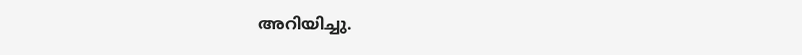അറിയിച്ചു.